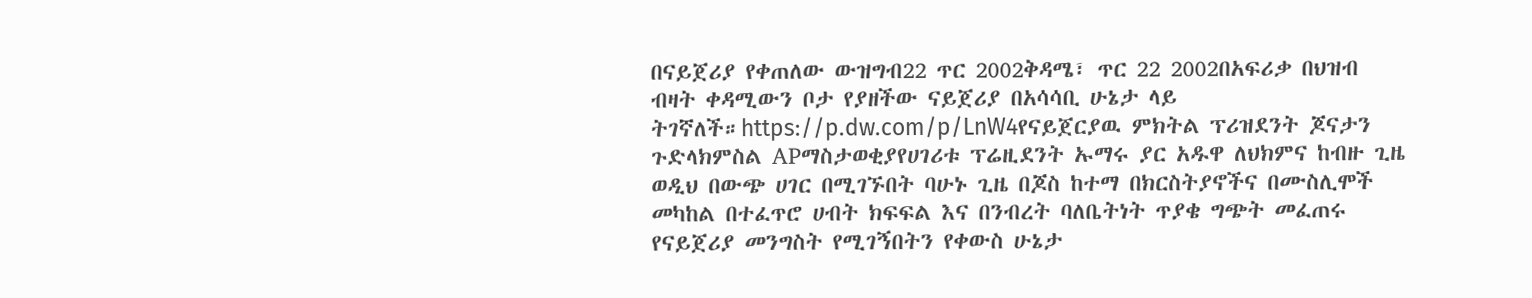በናይጀሪያ የቀጠለው ውዝግብ22 ጥር 2002ቅዳሜ፣ ጥር 22 2002በአፍሪቃ በህዝብ ብዛት ቀዳሚውን ቦታ የያዘችው ናይጀሪያ በአሳሳቢ ሁኔታ ላይ ትገኛለች።https://p.dw.com/p/LnW4የናይጀርያዉ ምክትል ፕሪዝደንት ጆናታን ጉድላክምስል APማስታወቂያየሀገሪቱ ፕሬዚደንት ኡማሩ ያር አዱዋ ለህክምና ከብዙ ጊዜ ወዲህ በውጭ ሀገር በሚገኙበት ባሁኑ ጊዜ በጆስ ከተማ በክርስትያኖችና በሙስሊሞች መካከል በተፈጥሮ ሀብት ክፍፍል እና በንብረት ባለቤትነት ጥያቄ ግጭት መፈጠሩ የናይጀሪያ መንግስት የሚገኝበትን የቀውስ ሁኔታ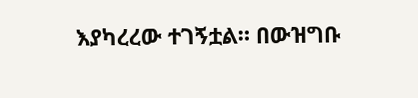እያካረረው ተገኝቷል። በውዝግቡ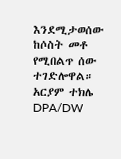እንደሚታወሰው ከሶስት መቶ የሚበልጥ ሰው ተገድሎዋል። አርያም ተክሌ DPA/DW